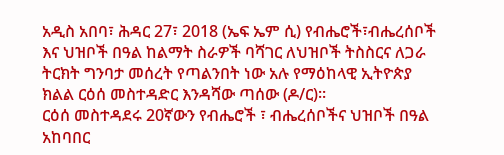አዲስ አበባ፣ ሕዳር 27፣ 2018 (ኤፍ ኤም ሲ) የብሔሮች፣ብሔረሰቦች እና ህዝቦች በዓል ከልማት ስራዎች ባሻገር ለህዝቦች ትስስርና ለጋራ ትርክት ግንባታ መሰረት የጣልንበት ነው አሉ የማዕከላዊ ኢትዮጵያ ክልል ርዕሰ መስተዳድር እንዳሻው ጣሰው (ዶ/ር)፡፡
ርዕሰ መስተዳደሩ 20ኛውን የብሔሮች ፣ ብሔረሰቦችና ህዝቦች በዓል አከባበር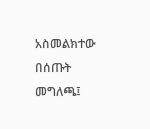አስመልክተው በሰጡት መግለጫ፤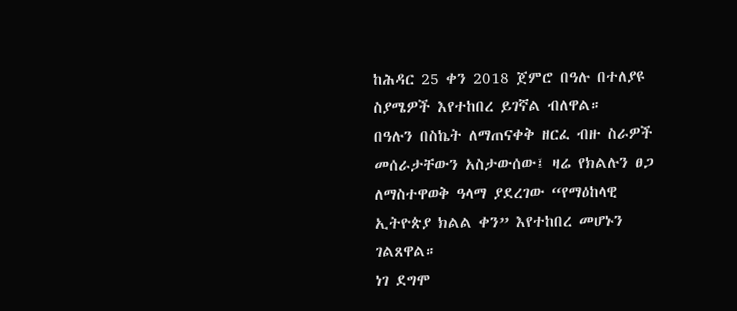ከሕዳር 25 ቀን 2018 ጀምሮ በዓሉ በተለያዩ ስያሜዎች እየተከበረ ይገኛል ብለዋል።
በዓሉን በስኬት ለማጠናቀቅ ዘርፈ ብዙ ስራዎች መሰራታቸውን አስታውሰው፤ ዛሬ የክልሉን ፀጋ ለማስተዋወቅ ዓላማ ያደረገው “የማዕከላዊ ኢትዮጵያ ክልል ቀን” እየተከበረ መሆኑን ገልጸዋል።
ነገ ደግሞ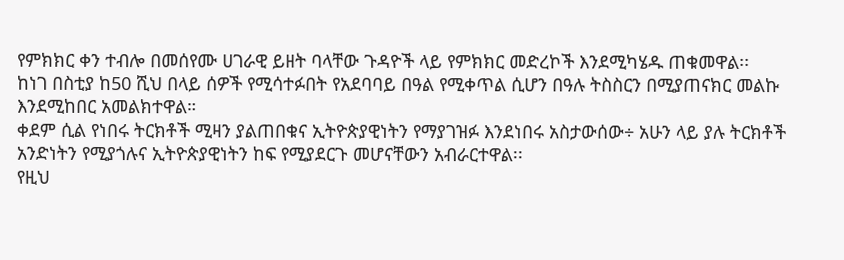የምክክር ቀን ተብሎ በመሰየሙ ሀገራዊ ይዘት ባላቸው ጉዳዮች ላይ የምክክር መድረኮች እንደሚካሄዱ ጠቁመዋል፡፡
ከነገ በስቲያ ከ50 ሺህ በላይ ሰዎች የሚሳተፉበት የአደባባይ በዓል የሚቀጥል ሲሆን በዓሉ ትስስርን በሚያጠናክር መልኩ እንደሚከበር አመልክተዋል።
ቀደም ሲል የነበሩ ትርክቶች ሚዛን ያልጠበቁና ኢትዮጵያዊነትን የማያገዝፉ እንደነበሩ አስታውሰው÷ አሁን ላይ ያሉ ትርክቶች አንድነትን የሚያጎሉና ኢትዮጵያዊነትን ከፍ የሚያደርጉ መሆናቸውን አብራርተዋል፡፡
የዚህ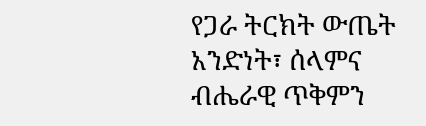የጋራ ትርክት ውጤት አንድነት፣ ሰላምና ብሔራዊ ጥቅምን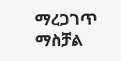ማረጋገጥ ማስቻል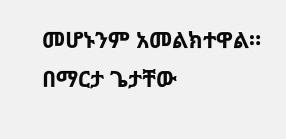መሆኑንም አመልክተዋል።
በማርታ ጌታቸው